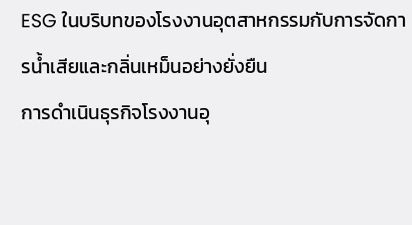ESG ในบริบทของโรงงานอุตสาหกรรมกับการจัดการน้ำเสียและกลิ่นเหม็นอย่างยั่งยืน
การดำเนินธุรกิจโรงงานอุ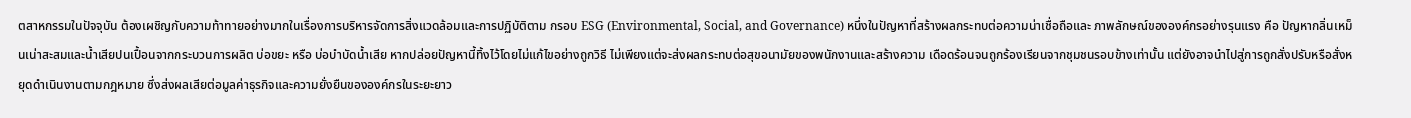ตสาหกรรมในปัจจุบัน ต้องเผชิญกับความท้าทายอย่างมากในเรื่องการบริหารจัดการสิ่งแวดล้อมและการปฏิบัติตาม กรอบ ESG (Environmental, Social, and Governance) หนึ่งในปัญหาที่สร้างผลกระทบต่อความน่าเชื่อถือและ ภาพลักษณ์ขององค์กรอย่างรุนแรง คือ ปัญหากลิ่นเหม็นเน่าสะสมและน้ำเสียปนเปื้อนจากกระบวนการผลิต บ่อขยะ หรือ บ่อบำบัดน้ำเสีย หากปล่อยปัญหานี้ทิ้งไว้โดยไม่แก้ไขอย่างถูกวิธี ไม่เพียงแต่จะส่งผลกระทบต่อสุขอนามัยของพนักงานและสร้างความ เดือดร้อนจนถูกร้องเรียนจากชุมชนรอบข้างเท่านั้น แต่ยังอาจนำไปสู่การถูกสั่งปรับหรือสั่งหยุดดำเนินงานตามกฎหมาย ซึ่งส่งผลเสียต่อมูลค่าธุรกิจและความยั่งยืนขององค์กรในระยะยาว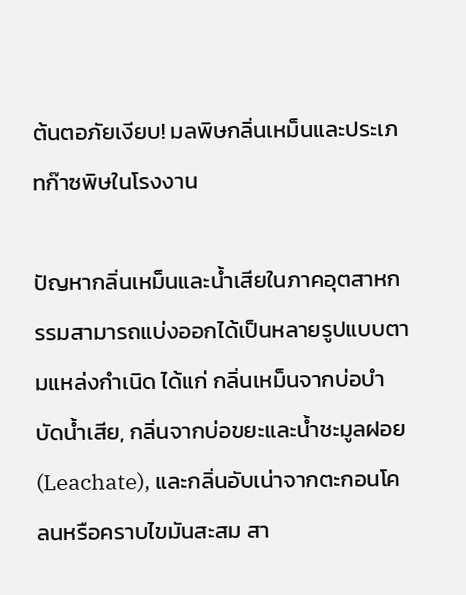ต้นตอภัยเงียบ! มลพิษกลิ่นเหม็นและประเภทก๊าซพิษในโรงงาน

ปัญหากลิ่นเหม็นและน้ำเสียในภาคอุตสาหกรรมสามารถแบ่งออกได้เป็นหลายรูปแบบตามแหล่งกำเนิด ได้แก่ กลิ่นเหม็นจากบ่อบำบัดน้ำเสีย, กลิ่นจากบ่อขยะและน้ำชะมูลฝอย (Leachate), และกลิ่นอับเน่าจากตะกอนโคลนหรือคราบไขมันสะสม สา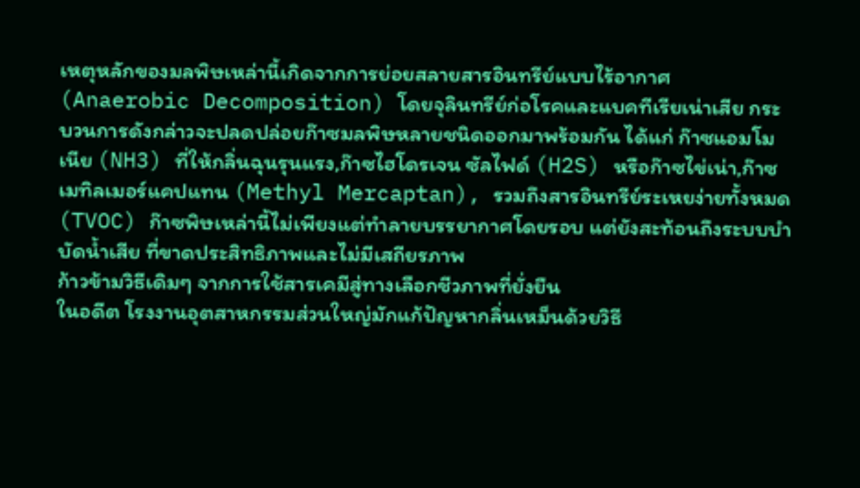เหตุหลักของมลพิษเหล่านี้เกิดจากการย่อยสลายสารอินทรีย์แบบไร้อากาศ (Anaerobic Decomposition) โดยจุลินทรีย์ก่อโรคและแบคทีเรียเน่าเสีย กระบวนการดังกล่าวจะปลดปล่อยก๊าซมลพิษหลายชนิดออกมาพร้อมกัน ได้แก่ ก๊าซแอมโมเนีย (NH3) ที่ให้กลิ่นฉุนรุนแรง,ก๊าซไฮโดรเจน ซัลไฟด์ (H2S) หรือก๊าซไข่เน่า,ก๊าซเมทิลเมอร์แคปแทน (Methyl Mercaptan), รวมถึงสารอินทรีย์ระเหยง่ายทั้งหมด (TVOC) ก๊าซพิษเหล่านี้ไม่เพียงแต่ทำลายบรรยากาศโดยรอบ แต่ยังสะท้อนถึงระบบบำบัดน้ำเสีย ที่ขาดประสิทธิภาพและไม่มีเสถียรภาพ
ก้าวข้ามวิธีเดิมๆ จากการใช้สารเคมีสู่ทางเลือกชีวภาพที่ยั่งยืน
ในอดีต โรงงานอุตสาหกรรมส่วนใหญ่มักแก้ปัญหากลิ่นเหม็นด้วยวิธี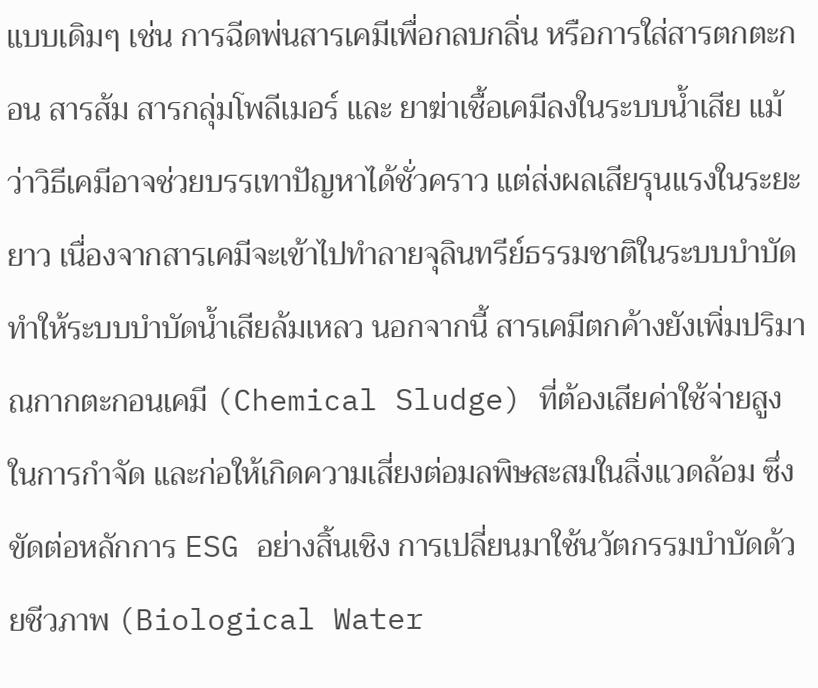แบบเดิมๆ เช่น การฉีดพ่นสารเคมีเพื่อกลบกลิ่น หรือการใส่สารตกตะกอน สารส้ม สารกลุ่มโพลีเมอร์ และ ยาฆ่าเชื้อเคมีลงในระบบน้ำเสีย แม้ว่าวิธีเคมีอาจช่วยบรรเทาปัญหาได้ชั่วคราว แต่ส่งผลเสียรุนแรงในระยะยาว เนื่องจากสารเคมีจะเข้าไปทำลายจุลินทรีย์ธรรมชาติในระบบบำบัด ทำให้ระบบบำบัดน้ำเสียล้มเหลว นอกจากนี้ สารเคมีตกค้างยังเพิ่มปริมาณกากตะกอนเคมี (Chemical Sludge) ที่ต้องเสียค่าใช้จ่ายสูงในการกำจัด และก่อให้เกิดความเสี่ยงต่อมลพิษสะสมในสิ่งแวดล้อม ซึ่งขัดต่อหลักการ ESG อย่างสิ้นเชิง การเปลี่ยนมาใช้นวัตกรรมบำบัดด้วยชีวภาพ (Biological Water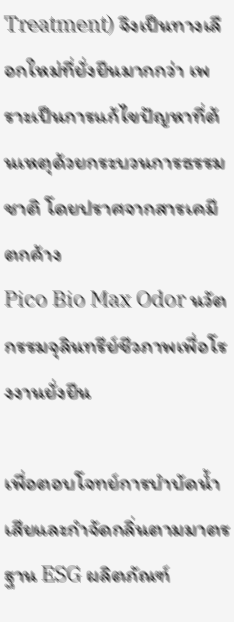Treatment) จึงเป็นทางเลือกใหม่ที่ยั่งยืนมากกว่า เพราะเป็นการแก้ไขปัญหาที่ต้นเหตุด้วยกระบวนการธรรมชาติ โดยปราศจากสารเคมีตกค้าง
Pico Bio Max Odor นวัตกรรมจุลินทรีย์ชีวภาพเพื่อโรงงานยั่งยืน

เพื่อตอบโจทย์การบำบัดน้ำเสียและกำจัดกลิ่นตามมาตรฐาน ESG ผลิตภัณฑ์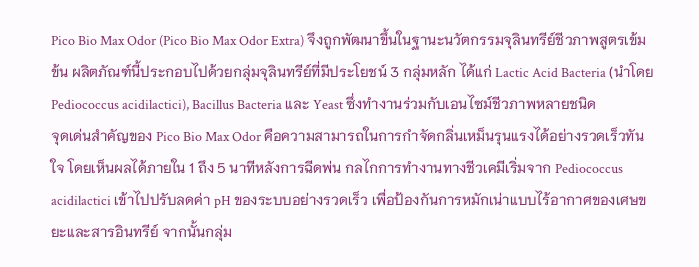Pico Bio Max Odor (Pico Bio Max Odor Extra) จึงถูกพัฒนาขึ้นในฐานะนวัตกรรมจุลินทรีย์ชีวภาพสูตรเข้มข้น ผลิตภัณฑ์นี้ประกอบไปด้วยกลุ่มจุลินทรีย์ที่มีประโยชน์ 3 กลุ่มหลัก ได้แก่ Lactic Acid Bacteria (นำโดย Pediococcus acidilactici), Bacillus Bacteria และ Yeast ซึ่งทำงานร่วมกับเอนไซม์ชีวภาพหลายชนิด
จุดเด่นสำคัญของ Pico Bio Max Odor คือความสามารถในการกำจัดกลิ่นเหม็นรุนแรงได้อย่างรวดเร็วทันใจ โดยเห็นผลได้ภายใน 1 ถึง 5 นาทีหลังการฉีดพ่น กลไกการทำงานทางชีวเคมีเริ่มจาก Pediococcus acidilactici เข้าไปปรับลดค่า pH ของระบบอย่างรวดเร็ว เพื่อป้องกันการหมักเน่าแบบไร้อากาศของเศษขยะและสารอินทรีย์ จากนั้นกลุ่ม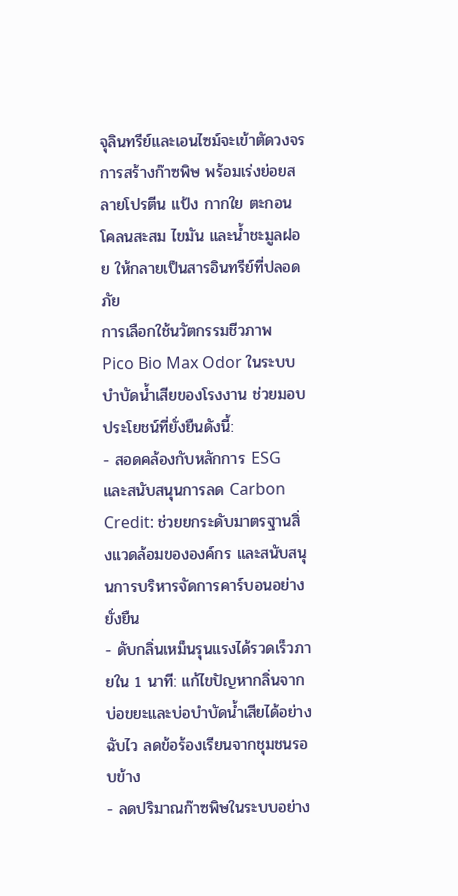จุลินทรีย์และเอนไซม์จะเข้าตัดวงจรการสร้างก๊าซพิษ พร้อมเร่งย่อยสลายโปรตีน แป้ง กากใย ตะกอนโคลนสะสม ไขมัน และน้ำชะมูลฝอย ให้กลายเป็นสารอินทรีย์ที่ปลอดภัย
การเลือกใช้นวัตกรรมชีวภาพ Pico Bio Max Odor ในระบบบำบัดน้ำเสียของโรงงาน ช่วยมอบประโยชน์ที่ยั่งยืนดังนี้:
- สอดคล้องกับหลักการ ESG และสนับสนุนการลด Carbon Credit: ช่วยยกระดับมาตรฐานสิ่งแวดล้อมขององค์กร และสนับสนุนการบริหารจัดการคาร์บอนอย่างยั่งยืน
- ดับกลิ่นเหม็นรุนแรงได้รวดเร็วภายใน 1 นาที: แก้ไขปัญหากลิ่นจากบ่อขยะและบ่อบำบัดน้ำเสียได้อย่างฉับไว ลดข้อร้องเรียนจากชุมชนรอบข้าง
- ลดปริมาณก๊าซพิษในระบบอย่าง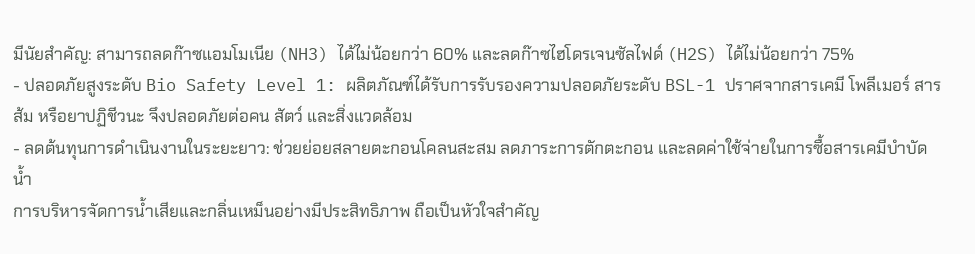มีนัยสำคัญ: สามารถลดก๊าซแอมโมเนีย (NH3) ได้ไม่น้อยกว่า 60% และลดก๊าซไฮโดรเจนซัลไฟด์ (H2S) ได้ไม่น้อยกว่า 75%
- ปลอดภัยสูงระดับ Bio Safety Level 1: ผลิตภัณฑ์ได้รับการรับรองความปลอดภัยระดับ BSL-1 ปราศจากสารเคมี โพลีเมอร์ สารส้ม หรือยาปฏิชีวนะ จึงปลอดภัยต่อคน สัตว์ และสิ่งแวดล้อม
- ลดต้นทุนการดำเนินงานในระยะยาว: ช่วยย่อยสลายตะกอนโคลนสะสม ลดภาระการตักตะกอน และลดค่าใช้จ่ายในการซื้อสารเคมีบำบัดน้ำ
การบริหารจัดการน้ำเสียและกลิ่นเหม็นอย่างมีประสิทธิภาพ ถือเป็นหัวใจสำคัญ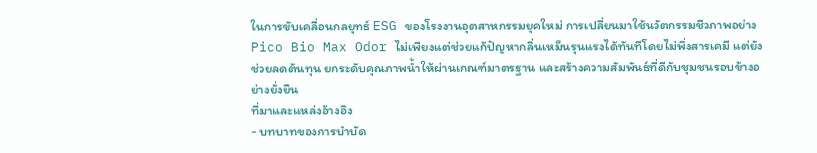ในการขับเคลื่อนกลยุทธ์ ESG ของโรงงานอุตสาหกรรมยุคใหม่ การเปลี่ยนมาใช้นวัตกรรมชีวภาพอย่าง Pico Bio Max Odor ไม่เพียงแต่ช่วยแก้ปัญหากลิ่นเหม็นรุนแรงได้ทันทีโดยไม่พึ่งสารเคมี แต่ยังช่วยลดต้นทุน ยกระดับคุณภาพน้ำให้ผ่านเกณฑ์มาตรฐาน และสร้างความสัมพันธ์ที่ดีกับชุมชนรอบข้างอย่างยั่งยืน
ที่มาและแหล่งอ้างอิง
- บทบาทของการบำบัด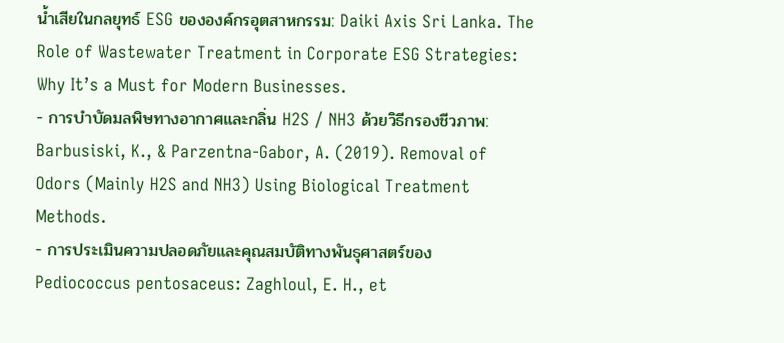น้ำเสียในกลยุทธ์ ESG ขององค์กรอุตสาหกรรม: Daiki Axis Sri Lanka. The Role of Wastewater Treatment in Corporate ESG Strategies: Why It’s a Must for Modern Businesses.
- การบำบัดมลพิษทางอากาศและกลิ่น H2S / NH3 ด้วยวิธีกรองชีวภาพ: Barbusiski, K., & Parzentna-Gabor, A. (2019). Removal of Odors (Mainly H2S and NH3) Using Biological Treatment Methods.
- การประเมินความปลอดภัยและคุณสมบัติทางพันธุศาสตร์ของ Pediococcus pentosaceus: Zaghloul, E. H., et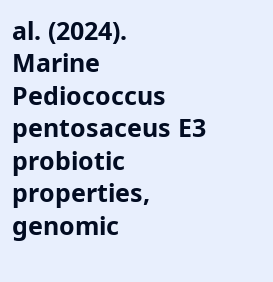al. (2024). Marine Pediococcus pentosaceus E3 probiotic properties, genomic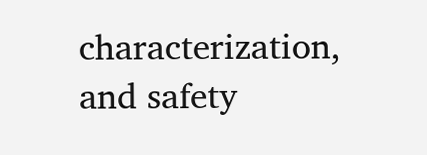characterization, and safety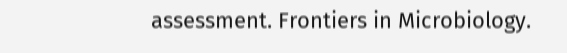assessment. Frontiers in Microbiology.